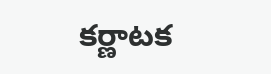కర్ణాటక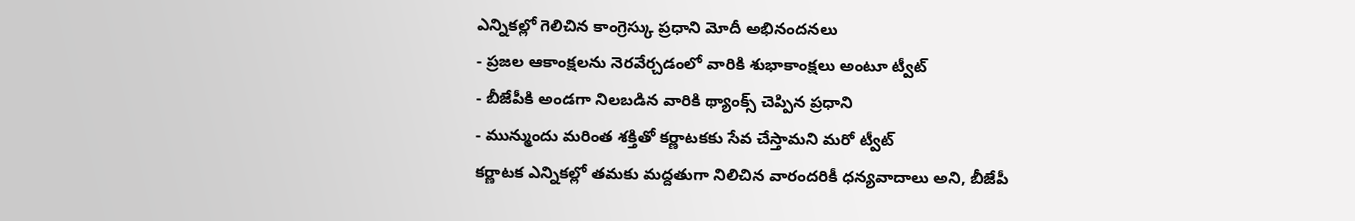ఎన్నికల్లో గెలిచిన కాంగ్రెస్కు ప్రధాని మోదీ అభినందనలు
- ప్రజల ఆకాంక్షలను నెరవేర్చడంలో వారికి శుభాకాంక్షలు అంటూ ట్వీట్
- బీజేపీకి అండగా నిలబడిన వారికి థ్యాంక్స్ చెప్పిన ప్రధాని
- మున్ముందు మరింత శక్తితో కర్ణాటకకు సేవ చేస్తామని మరో ట్వీట్
కర్ణాటక ఎన్నికల్లో తమకు మద్దతుగా నిలిచిన వారందరికీ ధన్యవాదాలు అని, బీజేపీ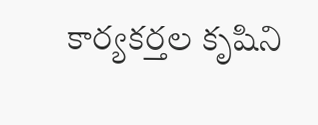కార్యకర్తల కృషిని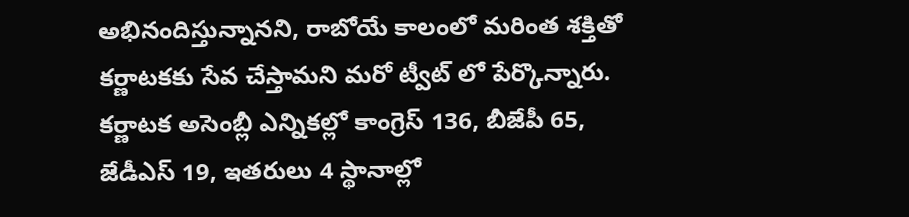అభినందిస్తున్నానని, రాబోయే కాలంలో మరింత శక్తితో కర్ణాటకకు సేవ చేస్తామని మరో ట్వీట్ లో పేర్కొన్నారు. కర్ణాటక అసెంబ్లీ ఎన్నికల్లో కాంగ్రెస్ 136, బీజేపీ 65, జేడీఎస్ 19, ఇతరులు 4 స్థానాల్లో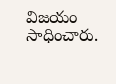విజయం సాధించారు.